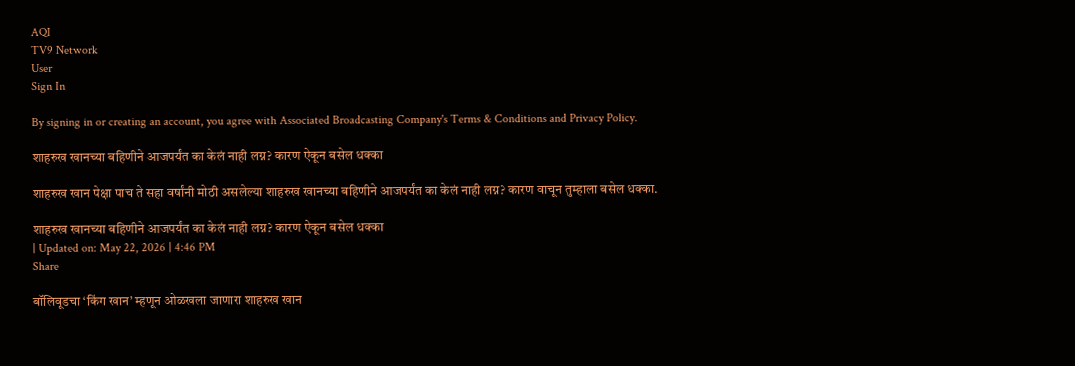AQI
TV9 Network
User
Sign In

By signing in or creating an account, you agree with Associated Broadcasting Company's Terms & Conditions and Privacy Policy.

शाहरुख खानच्या बहिणीने आजपर्यंत का केलं नाही लग्न? कारण ऐकून बसेल धक्का

शाहरुख खान पेक्षा पाच ते सहा वर्षांनी मोठी असलेल्या शाहरुख खानच्या बहिणीने आजपर्यंत का केलं नाही लग्न? कारण वाचून तुम्हाला बसेल धक्का.

शाहरुख खानच्या बहिणीने आजपर्यंत का केलं नाही लग्न? कारण ऐकून बसेल धक्का
| Updated on: May 22, 2026 | 4:46 PM
Share

बॉलिवूडचा ‘किंग खान’ म्हणून ओळखला जाणारा शाहरुख खान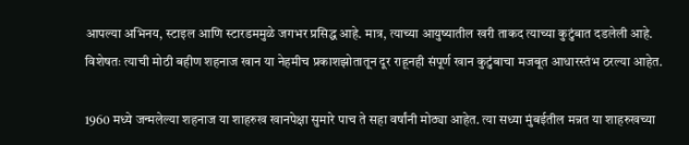आपल्या अभिनय, स्टाइल आणि स्टारडममुळे जगभर प्रसिद्ध आहे. मात्र, त्याच्या आयुष्यातील खरी ताकद त्याच्या कुटुंबात दडलेली आहे. विशेषतः त्याची मोठी बहीण शहनाज खान या नेहमीच प्रकाशझोतातून दूर राहूनही संपूर्ण खान कुटुंबाचा मजबूत आधारस्तंभ ठरल्या आहेत.

1960 मध्ये जन्मलेल्या शहनाज या शाहरुख खानपेक्षा सुमारे पाच ते सहा वर्षांनी मोठ्या आहेत. त्या सध्या मुंबईतील मन्नत या शाहरुखच्या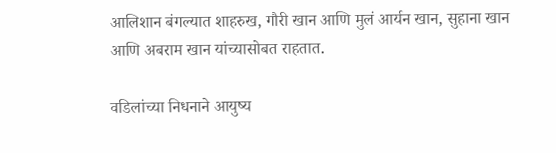आलिशान बंगल्यात शाहरुख, गौरी खान आणि मुलं आर्यन खान, सुहाना खान आणि अबराम खान यांच्यासोबत राहतात.

वडिलांच्या निधनाने आयुष्य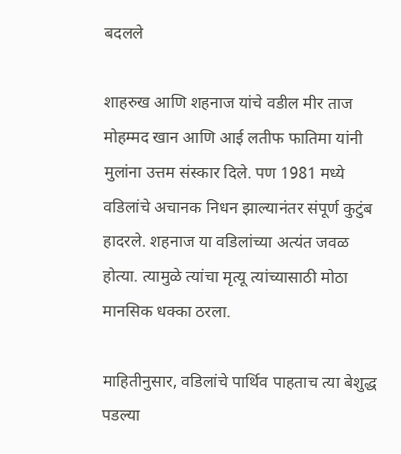बदलले

शाहरुख आणि शहनाज यांचे वडील मीर ताज मोहम्मद खान आणि आई लतीफ फातिमा यांनी मुलांना उत्तम संस्कार दिले. पण 1981 मध्ये वडिलांचे अचानक निधन झाल्यानंतर संपूर्ण कुटुंब हादरले. शहनाज या वडिलांच्या अत्यंत जवळ होत्या. त्यामुळे त्यांचा मृत्यू त्यांच्यासाठी मोठा मानसिक धक्का ठरला.

माहितीनुसार, वडिलांचे पार्थिव पाहताच त्या बेशुद्ध पडल्या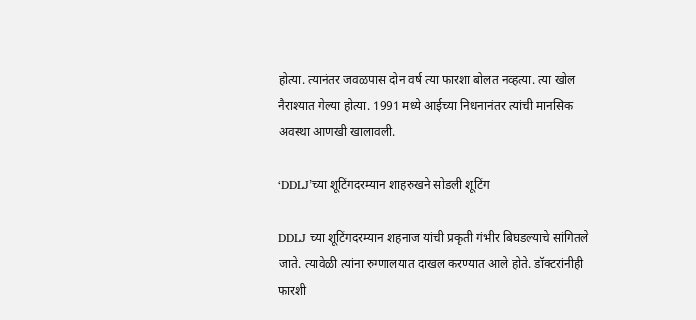होत्या. त्यानंतर जवळपास दोन वर्ष त्या फारशा बोलत नव्हत्या. त्या खोल नैराश्यात गेल्या होत्या. 1991 मध्ये आईच्या निधनानंतर त्यांची मानसिक अवस्था आणखी खालावली.

‘DDLJ’च्या शूटिंगदरम्यान शाहरुखने सोडली शूटिंग

DDLJ च्या शूटिंगदरम्यान शहनाज यांची प्रकृती गंभीर बिघडल्याचे सांगितले जाते. त्यावेळी त्यांना रुग्णालयात दाखल करण्यात आले होते. डॉक्टरांनीही फारशी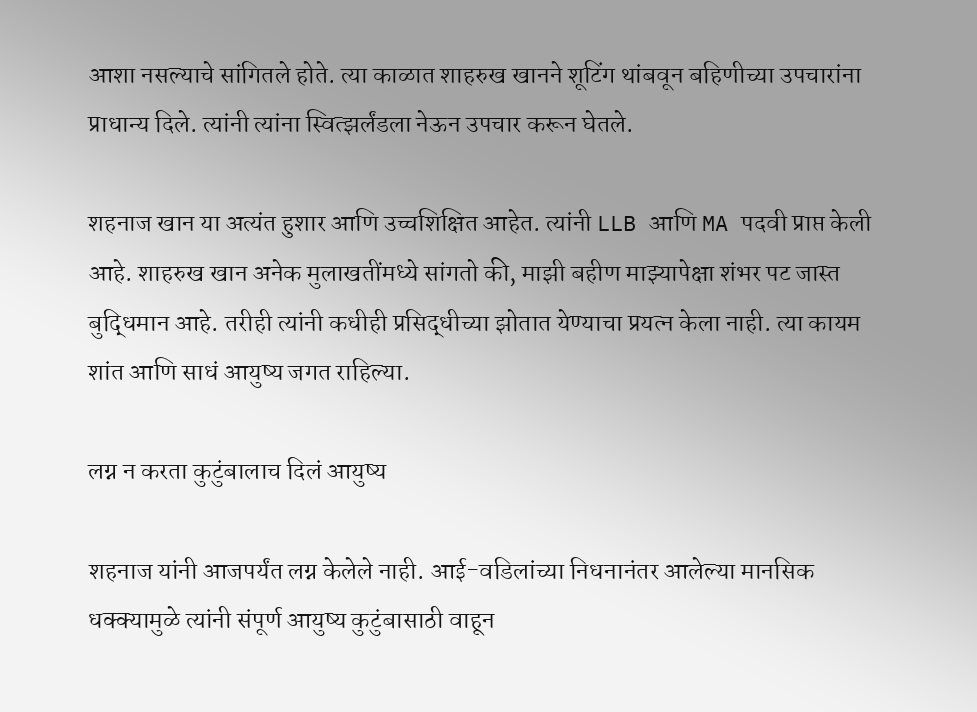आशा नसल्याचे सांगितले होते. त्या काळात शाहरुख खानने शूटिंग थांबवून बहिणीच्या उपचारांना प्राधान्य दिले. त्यांनी त्यांना स्वित्झर्लंडला नेऊन उपचार करून घेतले.

शहनाज खान या अत्यंत हुशार आणि उच्चशिक्षित आहेत. त्यांनी LLB आणि MA पदवी प्राप्त केली आहे. शाहरुख खान अनेक मुलाखतींमध्ये सांगतो की, माझी बहीण माझ्यापेक्षा शंभर पट जास्त बुद्धिमान आहे. तरीही त्यांनी कधीही प्रसिद्धीच्या झोतात येण्याचा प्रयत्न केला नाही. त्या कायम शांत आणि साधं आयुष्य जगत राहिल्या.

लग्न न करता कुटुंबालाच दिलं आयुष्य

शहनाज यांनी आजपर्यंत लग्न केलेले नाही. आई-वडिलांच्या निधनानंतर आलेल्या मानसिक धक्क्यामुळे त्यांनी संपूर्ण आयुष्य कुटुंबासाठी वाहून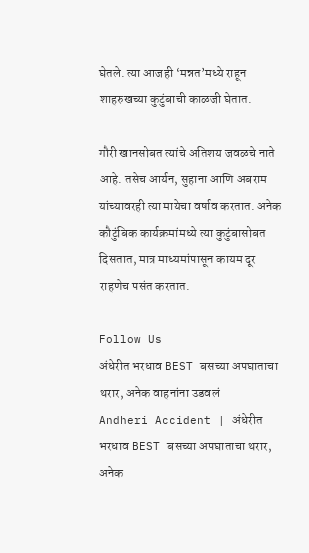घेतले. त्या आजही ‘मन्नत’मध्ये राहून शाहरुखच्या कुटुंबाची काळजी घेतात.

गौरी खानसोबत त्यांचे अतिशय जवळचे नाते आहे. तसेच आर्यन, सुहाना आणि अबराम यांच्यावरही त्या मायेचा वर्षाव करतात. अनेक कौटुंबिक कार्यक्रमांमध्ये त्या कुटुंबासोबत दिसतात, मात्र माध्यमांपासून कायम दूर राहणेच पसंत करतात.

Follow Us
अंधेरीत भरधाव BEST बसच्या अपघाताचा थरार, अनेक वाहनांना उडवलं
Andheri Accident | अंधेरीत भरधाव BEST बसच्या अपघाताचा थरार, अनेक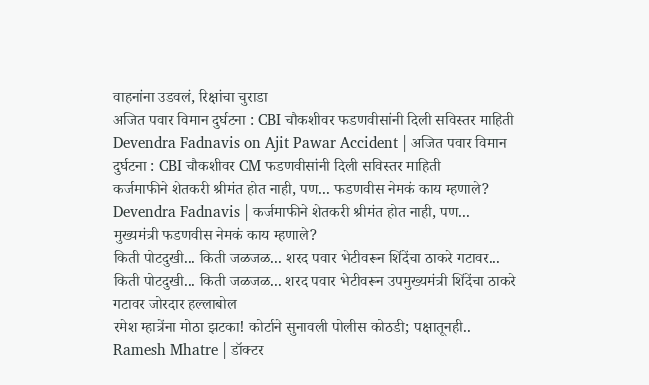वाहनांना उडवलं, रिक्षांचा चुराडा
अजित पवार विमान दुर्घटना : CBI चौकशीवर फडणवीसांनी दिली सविस्तर माहिती
Devendra Fadnavis on Ajit Pawar Accident | अजित पवार विमान दुर्घटना : CBI चौकशीवर CM फडणवीसांनी दिली सविस्तर माहिती
कर्जमाफीने शेतकरी श्रीमंत होत नाही, पण... फडणवीस नेमकं काय म्हणाले?
Devendra Fadnavis | कर्जमाफीने शेतकरी श्रीमंत होत नाही, पण... मुख्यमंत्री फडणवीस नेमकं काय म्हणाले?
किती पोटदुखी... किती जळजळ... शरद पवार भेटीवरून शिंदेंचा ठाकरे गटावर...
किती पोटदुखी... किती जळजळ... शरद पवार भेटीवरून उपमुख्यमंत्री शिंदेंचा ठाकरे गटावर जोरदार हल्लाबोल
रमेश म्हात्रेंना मोठा झटका! कोर्टाने सुनावली पोलीस कोठडी; पक्षातूनही..
Ramesh Mhatre | डॉक्टर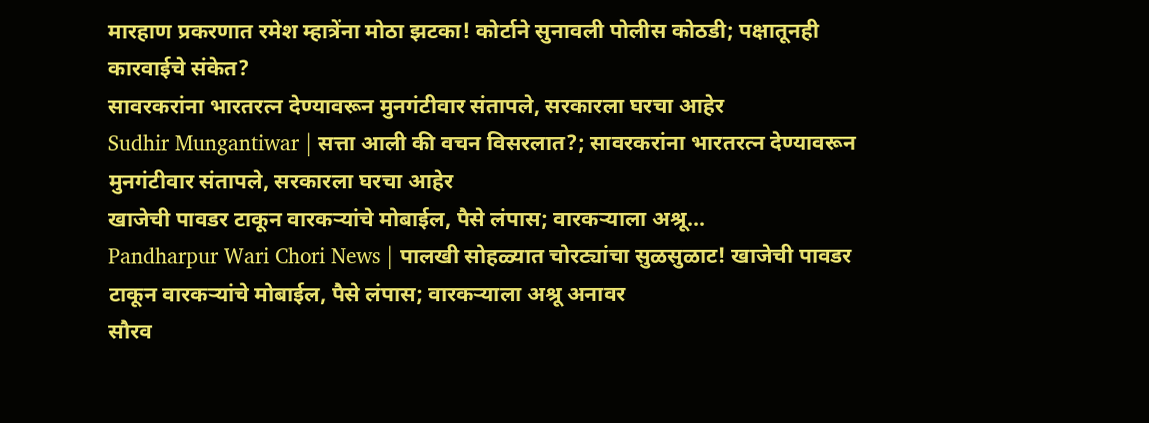मारहाण प्रकरणात रमेश म्हात्रेंना मोठा झटका! कोर्टाने सुनावली पोलीस कोठडी; पक्षातूनही कारवाईचे संकेत?
सावरकरांना भारतरत्न देण्यावरून मुनगंटीवार संतापले, सरकारला घरचा आहेर
Sudhir Mungantiwar | सत्ता आली की वचन विसरलात?; सावरकरांना भारतरत्न देण्यावरून मुनगंटीवार संतापले, सरकारला घरचा आहेर
खाजेची पावडर टाकून वारकऱ्यांचे मोबाईल, पैसे लंपास; वारकऱ्याला अश्रू...
Pandharpur Wari Chori News | पालखी सोहळ्यात चोरट्यांचा सुळसुळाट! खाजेची पावडर टाकून वारकऱ्यांचे मोबाईल, पैसे लंपास; वारकऱ्याला अश्रू अनावर
सौरव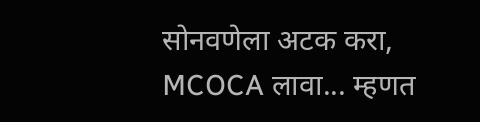सोनवणेला अटक करा, MCOCA लावा... म्हणत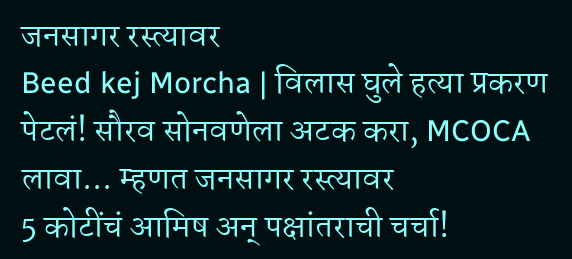जनसागर रस्त्यावर
Beed kej Morcha | विलास घुले हत्या प्रकरण पेटलं! सौरव सोनवणेला अटक करा, MCOCA लावा... म्हणत जनसागर रस्त्यावर
5 कोटींचं आमिष अन् पक्षांतराची चर्चा!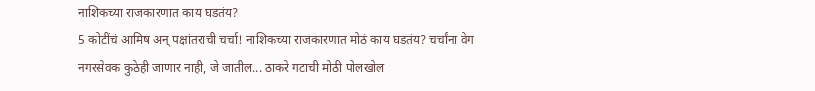नाशिकच्या राजकारणात काय घडतंय?
5 कोटींचं आमिष अन् पक्षांतराची चर्चा! नाशिकच्या राजकारणात मोठं काय घडतंय? चर्चांना वेग
नगरसेवक कुठेही जाणार नाही, जे जातील... ठाकरे गटाची मोठी पोलखोल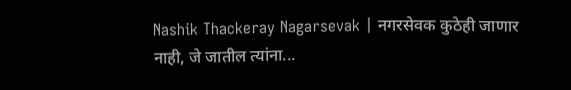Nashik Thackeray Nagarsevak | नगरसेवक कुठेही जाणार नाही, जे जातील त्यांना...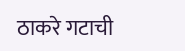ठाकरे गटाची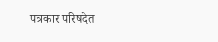पत्रकार परिषदेत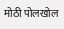मोठी पोलखोल